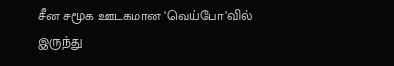சீன சமூக ஊடகமான ‘வெய்போ’வில் இருந்து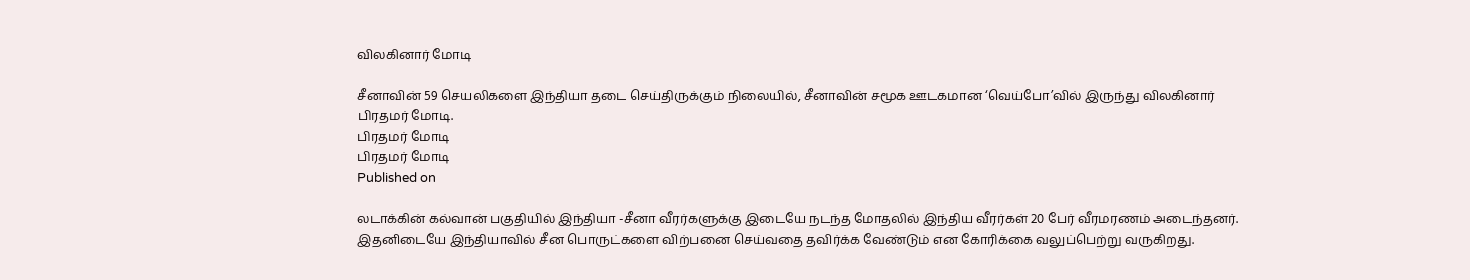விலகினார் மோடி

சீனாவின் 59 செயலிகளை இந்தியா தடை செய்திருக்கும் நிலையில், சீனாவின் சமூக ஊடகமான ‘வெய்போ’வில் இருந்து விலகினார் பிரதமர் மோடி.
பிரதமர் மோடி
பிரதமர் மோடி
Published on

லடாக்கின் கல்வான் பகுதியில் இந்தியா -சீனா வீரர்களுக்கு இடையே நடந்த மோதலில் இந்திய வீரர்கள் 20 பேர் வீரமரணம் அடைந்தனர். இதனிடையே இந்தியாவில் சீன பொருட்களை விற்பனை செய்வதை தவிர்க்க வேண்டும் என கோரிக்கை வலுப்பெற்று வருகிறது.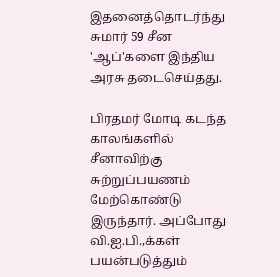இதனைத்தொடர்ந்து சுமார் 59 சீன 'ஆப்'களை இந்திய அரசு தடைசெய்தது.

பிரதமர் மோடி கடந்த காலங்களில் சீனாவிற்கு சுற்றுப்பயணம் மேற்கொண்டு இருந்தார். அப்போது வி.ஐ.பி.,க்கள் பயன்படுத்தும்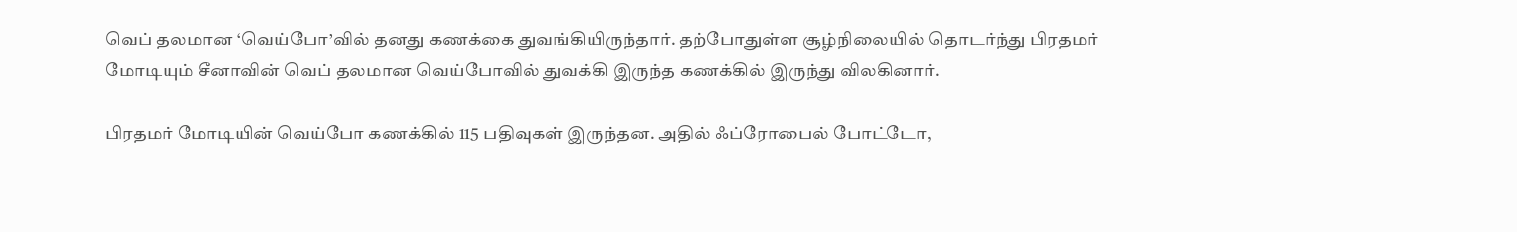வெப் தலமான ‘வெய்போ’வில் தனது கணக்கை துவங்கியிருந்தார். தற்போதுள்ள சூழ்நிலையில் தொடர்ந்து பிரதமர் மோடியும் சீனாவின் வெப் தலமான வெய்போவில் துவக்கி இருந்த கணக்கில் இருந்து விலகினார்.

பிரதமர் மோடியின் வெய்போ கணக்கில் 115 பதிவுகள் இருந்தன. அதில் ஃப்ரோபைல் போட்டோ,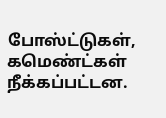போஸ்ட்டுகள், கமெண்ட்கள் நீக்கப்பட்டன.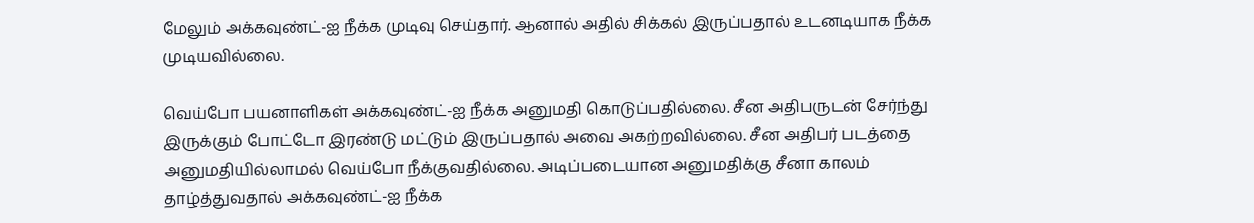மேலும் அக்கவுண்ட்-ஐ நீக்க முடிவு செய்தார். ஆனால் அதில் சிக்கல் இருப்பதால் உடனடியாக நீக்க முடியவில்லை.

வெய்போ பயனாளிகள் அக்கவுண்ட்-ஐ நீக்க அனுமதி கொடுப்பதில்லை. சீன அதிபருடன் சேர்ந்து இருக்கும் போட்டோ இரண்டு மட்டும் இருப்பதால் அவை அகற்றவில்லை. சீன அதிபர் படத்தை அனுமதியில்லாமல் வெய்போ நீக்குவதில்லை. அடிப்படையான அனுமதிக்கு சீனா காலம் தாழ்த்துவதால் அக்கவுண்ட்-ஐ நீக்க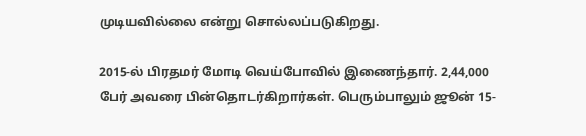முடியவில்லை என்று சொல்லப்படுகிறது.

2015-ல் பிரதமர் மோடி வெய்போவில் இணைந்தார். 2,44,000 பேர் அவரை பின்தொடர்கிறார்கள். பெரும்பாலும் ஜூன் 15-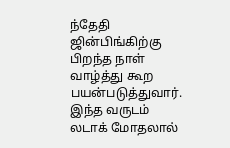ந்தேதி ஜின்பிங்கிற்கு பிறந்த நாள் வாழ்த்து கூற பயன்படுத்துவார். இந்த வருடம் லடாக் மோதலால்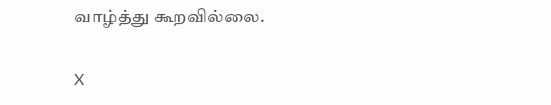வாழ்த்து கூறவில்லை.

X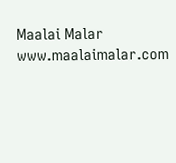Maalai Malar
www.maalaimalar.com